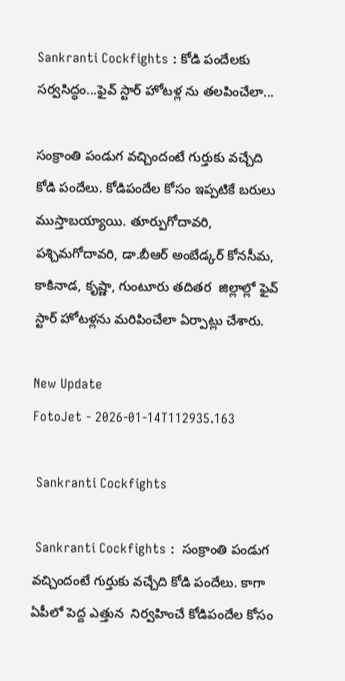Sankranti Cockfights : కోడి పందేలకు సర్వసిద్ధం...ఫైవ్‌ స్టార్‌ హోటళ్ల ను తలపించేలా...

సంక్రాంతి పండుగ వచ్చిందంటే గుర్తుకు వచ్చేది కోడి పందేలు. కోడిపందేల కోసం ఇప్పటికే బరులు ముస్తాబయ్యాయి. తూర్పుగోదావరి, పశ్చిమగోదావరి, డా.బీఆర్‌ అంబేడ్కర్‌ కోనసీమ, కాకినాడ, కృష్ణా, గుంటూరు తదితర  జిల్లాల్లో ఫైవ్‌ స్టార్‌ హోటళ్లను మరిపించేలా ఏర్పాట్లు చేశారు.

New Update
FotoJet - 2026-01-14T112935.163

 Sankranti Cockfights

 Sankranti Cockfights :  సంక్రాంతి పండుగ వచ్చిందంటే గుర్తుకు వచ్చేది కోడి పందేలు. కాగా ఏపీలో పెద్ద ఎత్తున  నిర్వహించే కోడిపందేల కోసం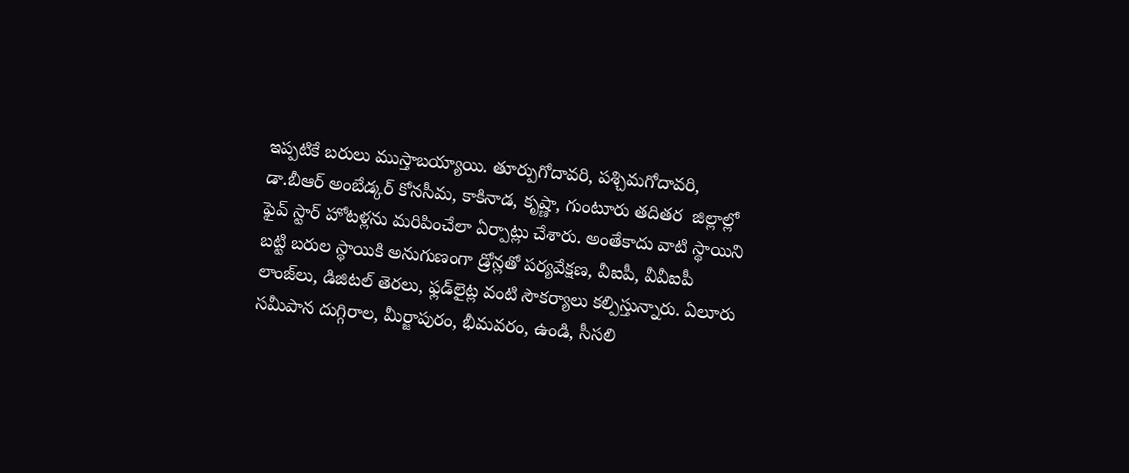ఇప్పటికే బరులు ముస్తాబయ్యాయి. తూర్పుగోదావరి, పశ్చిమగోదావరి, డా.బీఆర్‌ అంబేడ్కర్‌ కోనసీమ, కాకినాడ, కృష్ణా, గుంటూరు తదితర  జిల్లాల్లో ఫైవ్‌ స్టార్‌ హోటళ్లను మరిపించేలా ఏర్పాట్లు చేశారు. అంతేకాదు వాటి స్థాయిని బట్టి బరుల స్థాయికి అనుగుణంగా డ్రోన్లతో పర్యవేక్షణ, వీఐపీ, వీవీఐపీ లాంజ్‌లు, డిజిటల్‌ తెరలు, ఫ్లడ్‌లైట్ల వంటి సౌకర్యాలు కల్పిస్తున్నారు. ఏలూరు సమీపాన దుగ్గిరాల, మీర్జాపురం, భీమవరం, ఉండి, సీసలి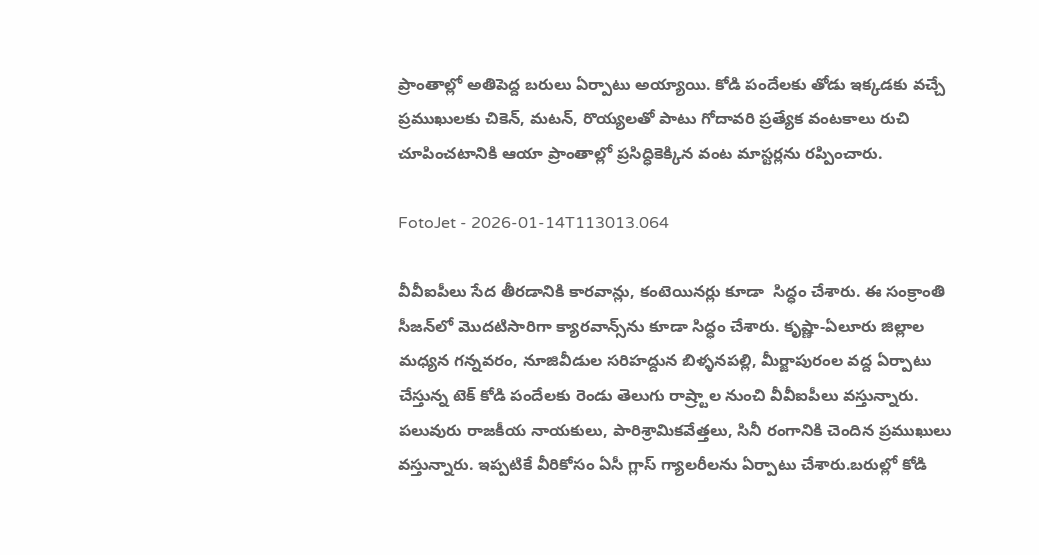ప్రాంతాల్లో అతిపెద్ద బరులు ఏర్పాటు అయ్యాయి. కోడి పందేలకు తోడు ఇక్కడకు వచ్చే ప్రముఖులకు చికెన్, మటన్, రొయ్యలతో పాటు గోదావరి ప్రత్యేక వంటకాలు రుచి చూపించటానికి ఆయా ప్రాంతాల్లో ప్రసిద్ధికెక్కిన వంట మాస్టర్లను రప్పించారు.

FotoJet - 2026-01-14T113013.064

వీవీఐపీలు సేద తీరడానికి కారవాన్లు, కంటెయినర్లు కూడా  సిద్ధం చేశారు. ఈ సంక్రాంతి సీజన్‌లో మొదటిసారిగా క్యారవాన్స్‌ను కూడా సిద్ధం చేశారు. కృష్ణా-ఏలూరు జిల్లాల మధ్యన గన్నవరం, నూజివీడుల సరిహద్దున బిళ్ళనపల్లి, మీర్జాపురంల వద్ద ఏర్పాటు చేస్తున్న టెక్‌ కోడి పందేలకు రెండు తెలుగు రాష్ర్టాల నుంచి వీవీఐపీలు వస్తున్నారు. పలువురు రాజకీయ నాయకులు, పారిశ్రామికవేత్తలు, సినీ రంగానికి చెందిన ప్రముఖులు వస్తున్నారు. ఇప్పటికే వీరికోసం ఏసీ గ్లాస్‌ గ్యాలరీలను ఏర్పాటు చేశారు.బరుల్లో కోడి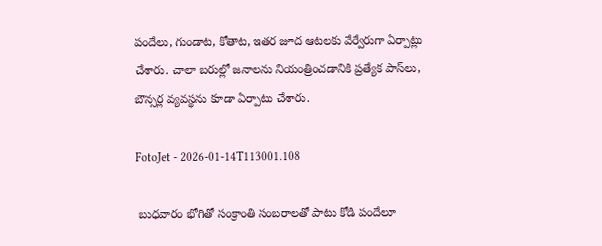పందేలు, గుండాట, కోతాట, ఇతర జూద ఆటలకు వేర్వేరుగా ఏర్పాట్లు చేశారు. చాలా బరుల్లో జనాలను నియంత్రించడానికి ప్రత్యేక పాస్‌లు, బౌన్సర్ల వ్యవస్థను కూడా ఏర్పాటు చేశారు.

FotoJet - 2026-01-14T113001.108

 బుధవారం భోగితో సంక్రాంతి సంబరాలతో పాటు కోడి పందేలూ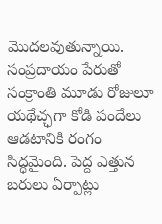మొదలవుతున్నాయి. సంప్రదాయం పేరుతో సంక్రాంతి మూడు రోజులూ యథేచ్ఛగా కోడి పందేలు ఆడటానికి రంగం సిద్ధమైంది. పెద్ద ఎత్తున బరులు ఏర్పాట్లు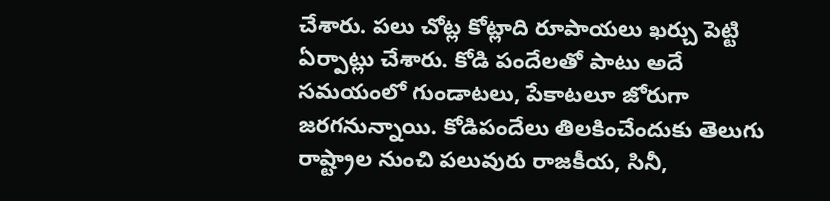చేశారు. పలు చోట్ల కోట్లాది రూపాయలు ఖర్చు పెట్టి ఏర్పాట్లు చేశారు. కోడి పందేలతో పాటు అదే సమయంలో గుండాటలు, పేకాటలూ జోరుగా జరగనున్నాయి. కోడిపందేలు తిలకించేందుకు తెలుగు రాష్ట్రాల నుంచి పలువురు రాజకీయ, సినీ,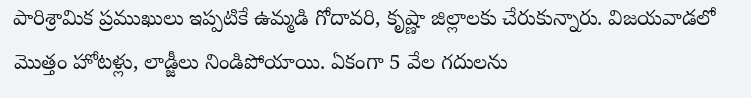పారిశ్రామిక ప్రముఖులు ఇప్పటికే ఉమ్మడి గోదావరి, కృష్ణా జిల్లాలకు చేరుకున్నారు. విజయవాడలో మొత్తం హోటళ్లు, లాడ్జీలు నిండిపోయాయి. ఏకంగా 5 వేల గదులను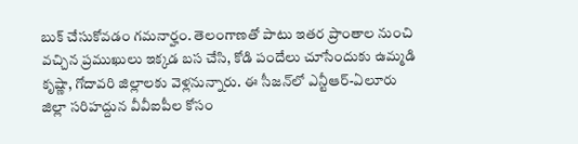బుక్‌ చేసుకోవడం గమనార్హం. తెలంగాణతో పాటు ఇతర ప్రాంతాల నుంచి వచ్చిన ప్రముఖులు ఇక్కడ బస చేసి, కోడి పందేలు చూసేందుకు ఉమ్మడి కృష్ణా, గోదావరి జిల్లాలకు వెళ్లనున్నారు. ఈ సీజన్‌లో ఎన్టీఆర్‌-ఏలూరు జిల్లా సరిహద్దున వీవీఐపీల కోసం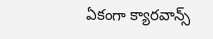ఏకంగా క్యారవాన్స్‌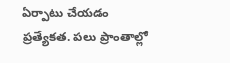ఏర్పాటు చేయడం ప్రత్యేకత. పలు ప్రాంతాల్లో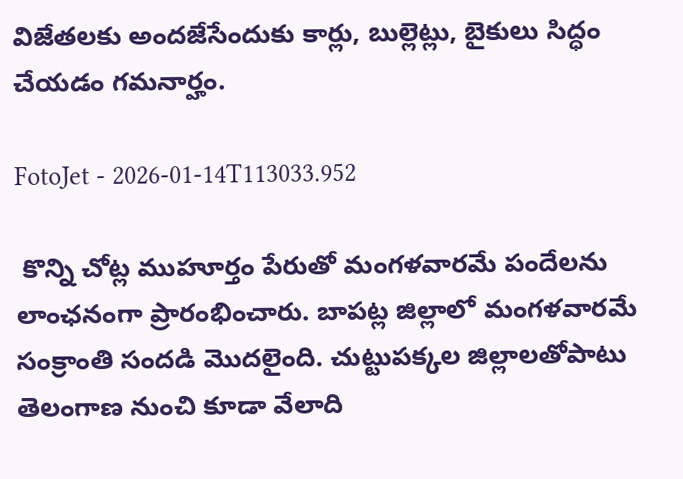విజేతలకు అందజేసేందుకు కార్లు, బుల్లెట్లు, బైకులు సిద్ధం చేయడం గమనార్హం.

FotoJet - 2026-01-14T113033.952

 కొన్ని చోట్ల ముహూర్తం పేరుతో మంగళవారమే పందేలను లాంఛనంగా ప్రారంభించారు. బాపట్ల జిల్లాలో మంగళవారమే సంక్రాంతి సందడి మొదలైంది. చుట్టుపక్కల జిల్లాలతోపాటు తెలంగాణ నుంచి కూడా వేలాది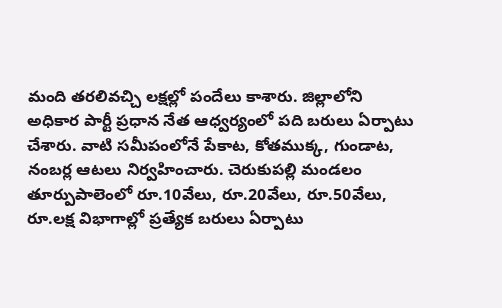మంది తరలివచ్చి లక్షల్లో పందేలు కాశారు. జిల్లాలోని అధికార పార్టీ ప్రధాన నేత ఆధ్వర్యంలో పది బరులు ఏర్పాటు చేశారు. వాటి సమీపంలోనే పేకాట, కోతముక్క, గుండాట, నంబర్ల ఆటలు నిర్వహించారు. చెరుకుపల్లి మండలం తూర్పుపాలెంలో రూ.10వేలు, రూ.20వేలు, రూ.50వేలు, రూ.లక్ష విభాగాల్లో ప్రత్యేక బరులు ఏర్పాటు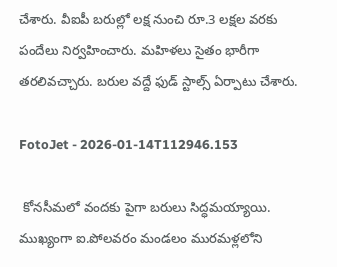చేశారు. వీఐపీ బరుల్లో లక్ష నుంచి రూ.3 లక్షల వరకు పందేలు నిర్వహించారు. మహిళలు సైతం భారీగా తరలివచ్చారు. బరుల వద్దే ఫుడ్‌ స్టాల్స్‌ ఏర్పాటు చేశారు.

FotoJet - 2026-01-14T112946.153

 కోనసీమలో వందకు పైగా బరులు సిద్ధమయ్యాయి. ముఖ్యంగా ఐ.పోలవరం మండలం మురమళ్లలోని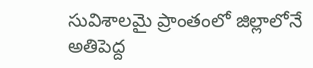సువిశాలమై ప్రాంతంలో జిల్లాలోనే అతిపెద్ద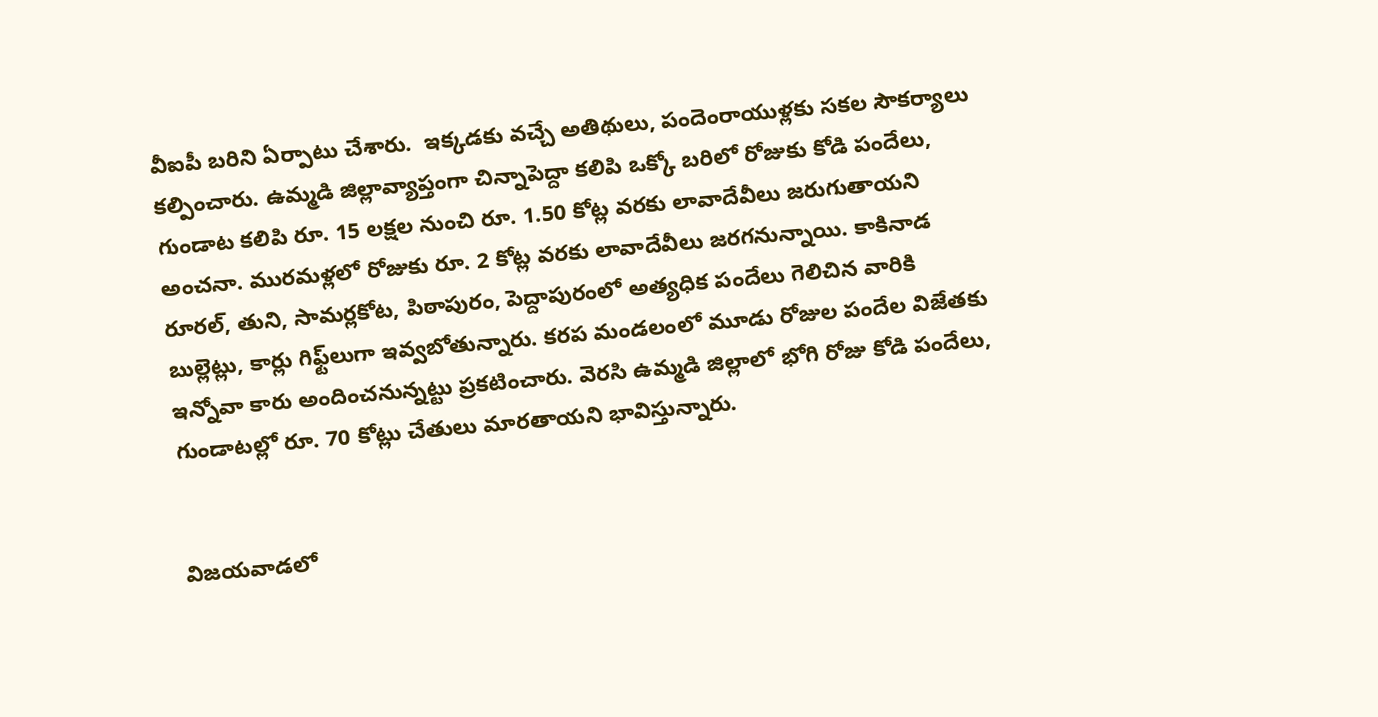వీఐపీ బరిని ఏర్పాటు చేశారు.  ఇక్కడకు వచ్చే అతిథులు, పందెంరాయుళ్లకు సకల సౌకర్యాలు కల్పించారు. ఉమ్మడి జిల్లావ్యాప్తంగా చిన్నాపెద్దా కలిపి ఒక్కో బరిలో రోజుకు కోడి పందేలు, గుండాట కలిపి రూ. 15 లక్షల నుంచి రూ. 1.50 కోట్ల వరకు లావాదేవీలు జరుగుతాయని అంచనా. మురమళ్లలో రోజుకు రూ. 2 కోట్ల వరకు లావాదేవీలు జరగనున్నాయి. కాకినాడ రూరల్‌, తుని, సామర్లకోట, పిఠాపురం, పెద్దాపురంలో అత్యధిక పందేలు గెలిచిన వారికి బుల్లెట్లు, కార్లు గిఫ్ట్‌లుగా ఇవ్వబోతున్నారు. కరప మండలంలో మూడు రోజుల పందేల విజేతకు ఇన్నోవా కారు అందించనున్నట్టు ప్రకటించారు. వెరసి ఉమ్మడి జిల్లాలో భోగి రోజు కోడి పందేలు, గుండాటల్లో రూ. 70 కోట్లు చేతులు మారతాయని భావిస్తున్నారు.


విజయవాడలో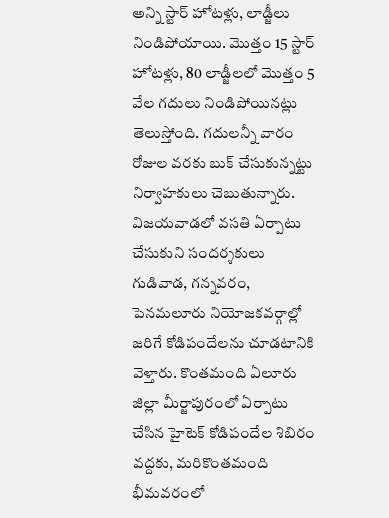అన్ని స్టార్‌ హోటళ్లు, లాడ్జీలు నిండిపోయాయి. మొత్తం 15 స్టార్‌ హోటళ్లు, 80 లాడ్జీలలో మొత్తం 5 వేల గదులు నిండిపోయినట్లు తెలుస్తోంది. గదులన్నీ వారం రోజుల వరకు బుక్‌ చేసుకున్నట్టు నిర్వాహకులు చెబుతున్నారు. విజయవాడలో వసతి ఏర్పాటు చేసుకుని సందర్శకులు గుడివాడ, గన్నవరం, పెనమలూరు నియోజకవర్గాల్లో జరిగే కోడిపందేలను చూడటానికి వెళ్తారు. కొంతమంది ఏలూరు జిల్లా మీర్జాపురంలో ఏర్పాటు చేసిన హైటెక్‌ కోడిపందేల శిబిరం వద్దకు, మరికొంతమంది భీమవరంలో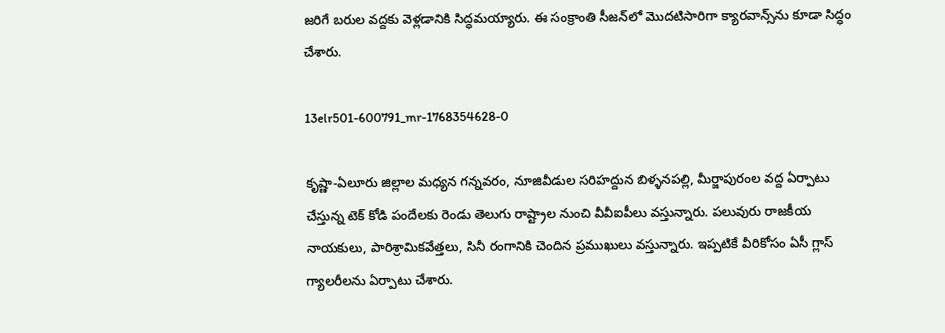జరిగే బరుల వద్దకు వెళ్లడానికి సిద్ధమయ్యారు. ఈ సంక్రాంతి సీజన్‌లో మొదటిసారిగా క్యారవాన్స్‌ను కూడా సిద్ధం చేశారు.

13elr501-600791_mr-1768354628-0

కృష్ణా-ఏలూరు జిల్లాల మధ్యన గన్నవరం, నూజివీడుల సరిహద్దున బిళ్ళనపల్లి, మీర్జాపురంల వద్ద ఏర్పాటు చేస్తున్న టెక్‌ కోడి పందేలకు రెండు తెలుగు రాష్ట్రాల నుంచి వీవీఐపీలు వస్తున్నారు. పలువురు రాజకీయ నాయకులు, పారిశ్రామికవేత్తలు, సినీ రంగానికి చెందిన ప్రముఖులు వస్తున్నారు. ఇప్పటికే వీరికోసం ఏసీ గ్లాస్‌ గ్యాలరీలను ఏర్పాటు చేశారు.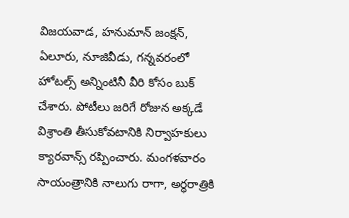విజయవాడ, హనుమాన్‌ జంక్షన్‌, ఏలూరు, నూజివీడు, గన్నవరంలో హోటల్స్‌ అన్నింటినీ వీరి కోసం బుక్‌ చేశారు. పోటీలు జరిగే రోజున అక్కడే విశ్రాంతి తీసుకోవటానికి నిర్వాహకులు క్యారవాన్స్‌ రప్పించారు. మంగళవారం సాయంత్రానికి నాలుగు రాగా, అర్ధరాత్రికి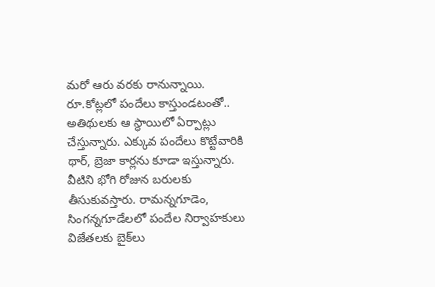మరో ఆరు వరకు రానున్నాయి. రూ.కోట్లలో పందేలు కాస్తుండటంతో.. అతిథులకు ఆ స్థాయిలో ఏర్పాట్లు చేస్తున్నారు. ఎక్కువ పందేలు కొట్టేవారికి థార్‌, బ్రెజా కార్లను కూడా ఇస్తున్నారు. వీటిని భోగి రోజున బరులకు తీసుకువస్తారు. రామన్నగూడెం, సింగన్నగూడేలలో పందేల నిర్వాహకులు విజేతలకు బైక్‌లు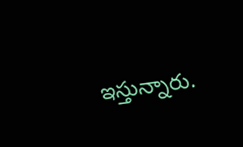ఇస్తున్నారు.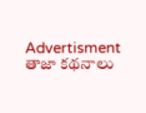Advertisment
తాజా కథనాలు